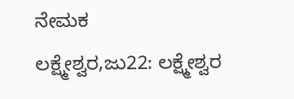ನೇಮಕ
ಲಕ್ಷ್ಮೇಶ್ವರ,ಜು22: ಲಕ್ಷ್ಮೇಶ್ವರ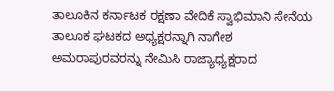ತಾಲೂಕಿನ ಕರ್ನಾಟಕ ರಕ್ಷಣಾ ವೇದಿಕೆ ಸ್ವಾಭಿಮಾನಿ ಸೇನೆಯ ತಾಲೂಕ ಘಟಕದ ಅಧ್ಯಕ್ಷರನ್ನಾಗಿ ನಾಗೇಶ ಅಮರಾಪುರವರನ್ನು ನೇಮಿಸಿ ರಾಜ್ಯಾಧ್ಯಕ್ಷರಾದ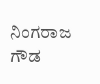ನಿಂಗರಾಜ ಗೌಡ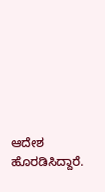ಆದೇಶ ಹೊರಡಿಸಿದ್ದಾರೆ.